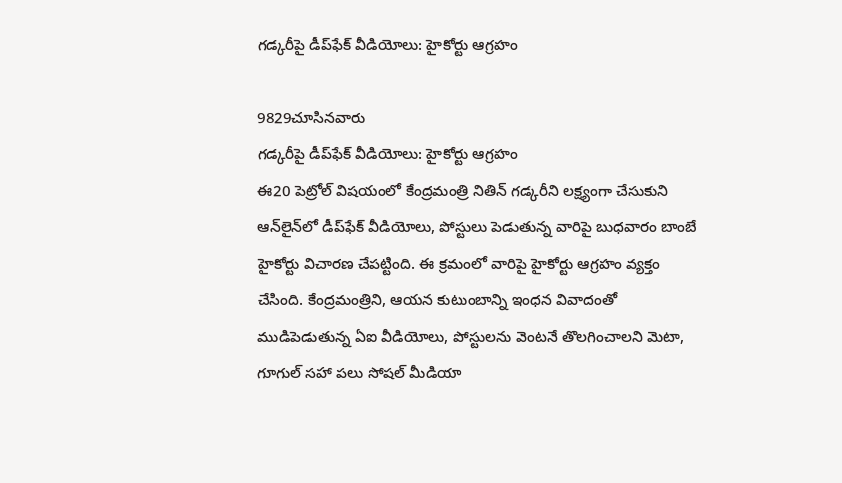గడ్కరీపై డీప్‌ఫేక్ వీడియోలు: హైకోర్టు ఆగ్రహం

9829చూసినవారు
గడ్కరీపై డీప్‌ఫేక్ వీడియోలు: హైకోర్టు ఆగ్రహం
ఈ20 పెట్రోల్ విషయంలో కేంద్రమంత్రి నితిన్ గడ్కరీని లక్ష్యంగా చేసుకుని ఆన్‌లైన్‌లో డీప్‌ఫేక్ వీడియోలు, పోస్టులు పెడుతున్న వారిపై బుధవారం బాంబే హైకోర్టు విచారణ చేపట్టింది. ఈ క్రమంలో వారిపై హైకోర్టు ఆగ్రహం వ్యక్తం చేసింది. కేంద్రమంత్రిని, ఆయన కుటుంబాన్ని ఇంధన వివాదంతో ముడిపెడుతున్న ఏఐ వీడియోలు, పోస్టులను వెంటనే తొలగించాలని మెటా, గూగుల్‌ సహా పలు సోష‌ల్ మీడియా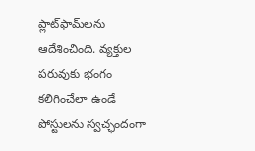ప్లాట్‌ఫామ్‌లను ఆదేశించింది. వ్యక్తుల పరువుకు భంగం కలిగించేలా ఉండే పోస్టులను స్వచ్ఛందంగా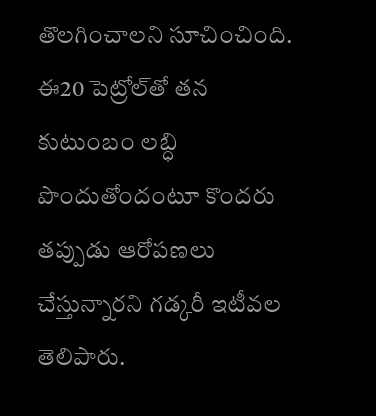తొలగించాలని సూచించింది. ఈ20 పెట్రోల్‌తో తన కుటుంబం లబ్ధి పొందుతోందంటూ కొందరు తప్పుడు ఆరోపణలు చేస్తున్నారని గడ్కరీ ఇటీవల తెలిపారు.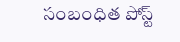సంబంధిత పోస్ట్